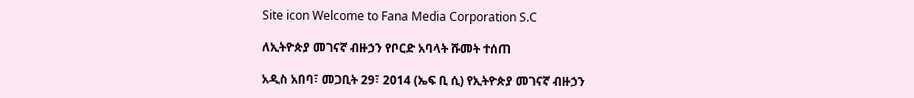Site icon Welcome to Fana Media Corporation S.C

ለኢትዮጵያ መገናኛ ብዙኃን የቦርድ አባላት ሹመት ተሰጠ

አዲስ አበባ፣ መጋቢት 29፣ 2014 (ኤፍ ቢ ሲ) የኢትዮጵያ መገናኛ ብዙኃን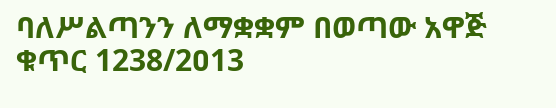ባለሥልጣንን ለማቋቋም በወጣው አዋጅ ቁጥር 1238/2ዐ13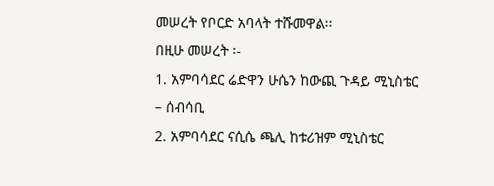መሠረት የቦርድ አባላት ተሹመዋል፡፡
በዚሁ መሠረት ፡-
1. አምባሳደር ሬድዋን ሁሴን ከውጪ ጉዳይ ሚኒስቴር – ሰብሳቢ
2. አምባሳደር ናሲሴ ጫሊ ከቱሪዝም ሚኒስቴር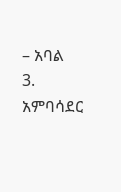– አባል
3. አምባሳደር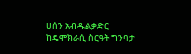ሀሰን አብዱልቃድር ከዴሞክራሲ ስርዓት ግንባታ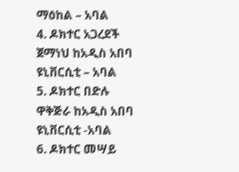ማዕከል – አባል
4. ዶክተር አጋረደች ጀማነህ ከአዲስ አበባ ዩኒቨርሲቲ – አባል
5. ዶክተር በድሉ ዋቅጅራ ከአዲስ አበባ ዩኒቨርሲቲ -አባል
6. ዶክተር መሣይ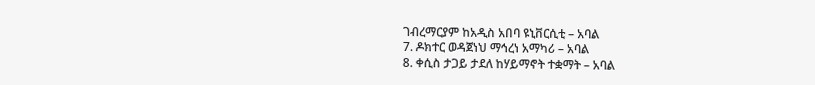ገብረማርያም ከአዲስ አበባ ዩኒቨርሲቲ – አባል
7. ዶክተር ወዳጀነህ ማኅረነ አማካሪ – አባል
8. ቀሲስ ታጋይ ታደለ ከሃይማኖት ተቋማት – አባል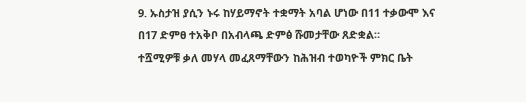9. ኡስታዝ ያሲን ኑሩ ከሃይማኖት ተቋማት አባል ሆነው በ11 ተቃውሞ እና በ17 ድምፀ ተአቅቦ በአብላጫ ድምፅ ሹመታቸው ጸድቋል።
ተሿሚዎቹ ቃለ መሃላ መፈጸማቸውን ከሕዝብ ተወካዮች ምክር ቤት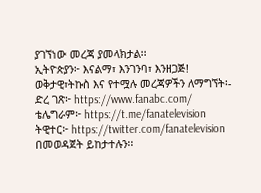ያገኘነው መረጃ ያመላክታል፡፡
ኢትዮጵያን፦ እናልማ፣ እንገንባ፣ እንዘጋጅ!
ወቅታዊ፣ትኩስ እና የተሟሉ መረጃዎችን ለማግኘት፡-
ድረ ገጽ፦ https://www.fanabc.com/
ቴሌግራም፦ https://t.me/fanatelevision
ትዊተር፦ https://twitter.com/fanatelevision በመወዳጀት ይከታተሉን፡፡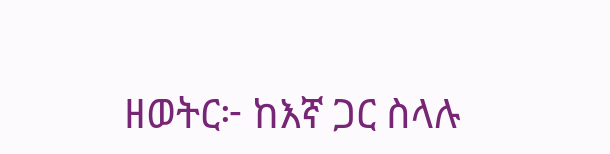ዘወትር፦ ከእኛ ጋር ስላሉ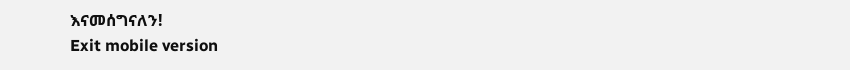እናመሰግናለን!
Exit mobile version